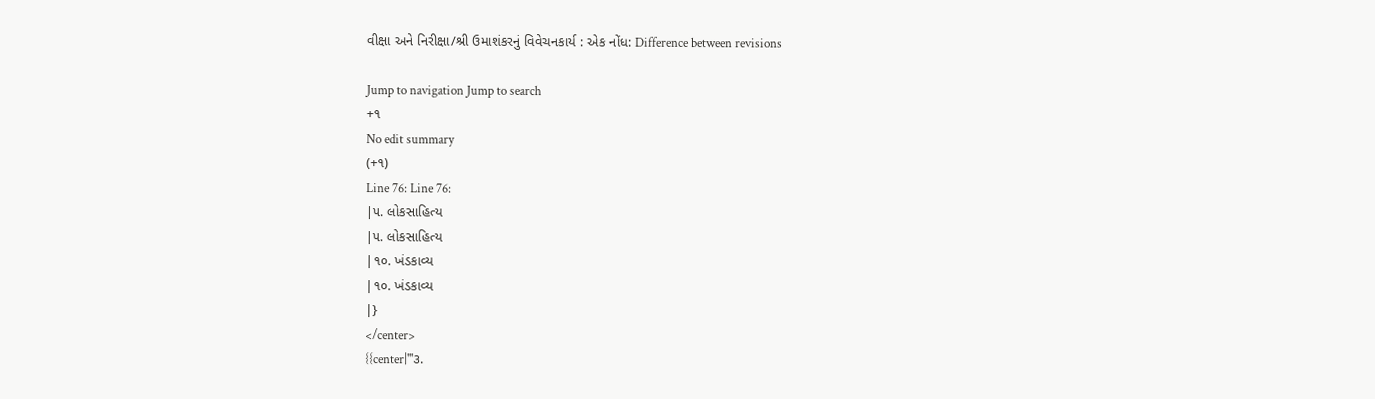વીક્ષા અને નિરીક્ષા/શ્રી ઉમાશંકરનું વિવેચનકાર્ય : એક નોંધ: Difference between revisions

Jump to navigation Jump to search
+૧
No edit summary
(+૧)
Line 76: Line 76:
|૫. લોકસાહિત્ય
|૫. લોકસાહિત્ય
|૧૦. ખંડકાવ્ય
|૧૦. ખંડકાવ્ય
|}
</center>
{{center|'''૩.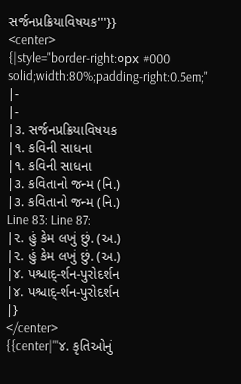સર્જનપ્રક્રિયાવિષયક'''}}
<center>
{|style="border-right:૦px #000 solid;width:80%;padding-right:0.5em;"
|-
|-
|૩. સર્જનપ્રક્રિયાવિષયક
|૧. કવિની સાધના
|૧. કવિની સાધના
|૩. કવિતાનો જન્મ (નિ.)
|૩. કવિતાનો જન્મ (નિ.)
Line 83: Line 87:
|૨. હું કેમ લખું છું. (અ.)
|૨. હું કેમ લખું છું. (અ.)
|૪. પશ્ચાદ્-ર્શન-પુરોદર્શન
|૪. પશ્ચાદ્-ર્શન-પુરોદર્શન
|}
</center>
{{center|'''૪. કૃતિઓનું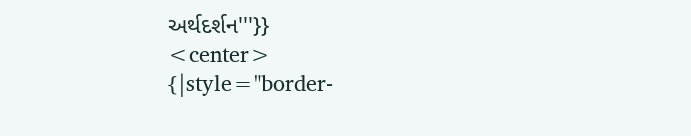અર્થદર્શન'''}}
<center>
{|style="border-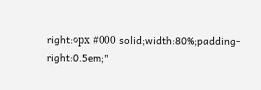right:૦px #000 solid;width:80%;padding-right:0.5em;"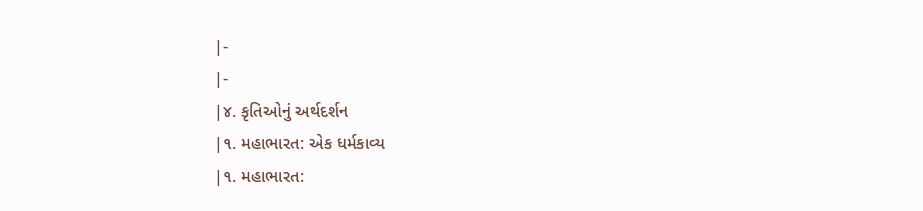|-
|-
|૪. કૃતિઓનું અર્થદર્શન
|૧. મહાભારત: એક ધર્મકાવ્ય
|૧. મહાભારત: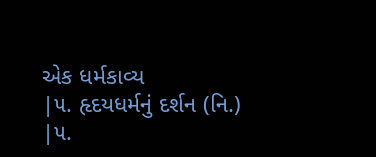એક ધર્મકાવ્ય
|૫. હૃદયધર્મનું દર્શન (નિ.)
|૫.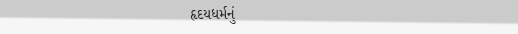હૃદયધર્મનું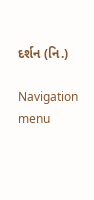દર્શન (નિ.)

Navigation menu